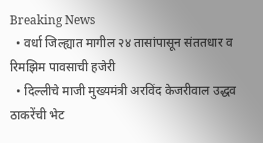Breaking News
  • वर्धा जिल्ह्यात मागील २४ तासांपासून संततधार व रिमझिम पावसाची हजेरी
  • दिल्लीचे माजी मुख्यमंत्री अरविंद केजरीवाल उद्धव ठाकरेंची भेट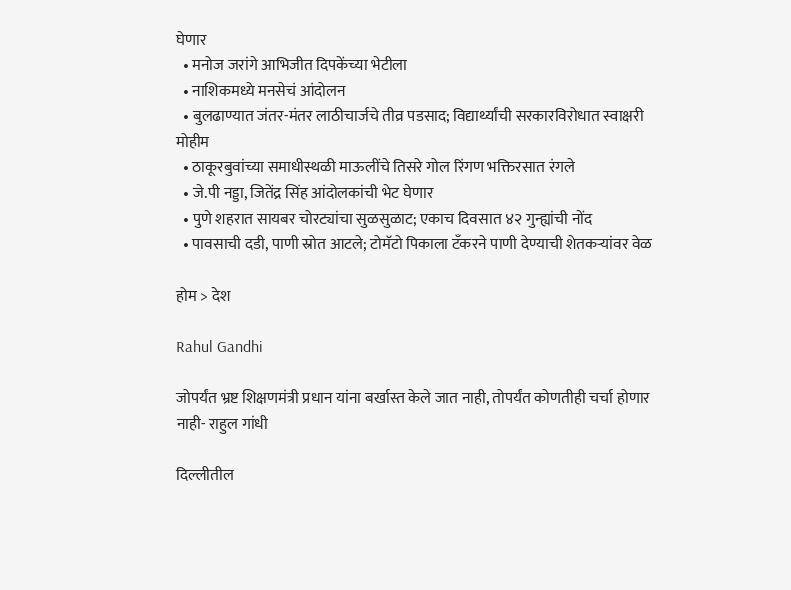घेणार
  • मनोज जरांगे आभिजीत दिपकेंच्या भेटीला
  • नाशिकमध्ये मनसेचं आंदोलन
  • बुलढाण्यात जंतर-मंतर लाठीचार्जचे तीव्र पडसाद; विद्यार्थ्यांची सरकारविरोधात स्वाक्षरी मोहीम
  • ठाकूरबुवांच्या समाधीस्थळी माऊलींचे तिसरे गोल रिंगण भक्तिरसात रंगले
  • जे.पी नड्डा, जितेंद्र सिंह आंदोलकांची भेट घेणार
  • पुणे शहरात सायबर चोरट्यांचा सुळसुळाट; एकाच दिवसात ४२ गुन्ह्यांची नोंद
  • पावसाची दडी, पाणी स्रोत आटले; टोमॅटो पिकाला टँकरने पाणी देण्याची शेतकऱ्यांवर वेळ

होम > देश

Rahul Gandhi

जोपर्यंत भ्रष्ट शिक्षणमंत्री प्रधान यांना बर्खास्त केले जात नाही, तोपर्यंत कोणतीही चर्चा होणार नाही- राहुल गांधी

दिल्लीतील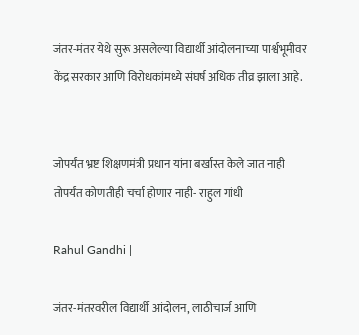जंतर-मंतर येथे सुरू असलेल्या विद्यार्थी आंदोलनाच्या पार्श्वभूमीवर केंद्र सरकार आणि विरोधकांमध्ये संघर्ष अधिक तीव्र झाला आहे.


जोपर्यंत भ्रष्ट शिक्षणमंत्री प्रधान यांना बर्खास्त केले जात नाही तोपर्यंत कोणतीही चर्चा होणार नाही- राहुल गांधी

Rahul Gandhi |

जंतर-मंतरवरील विद्यार्थी आंदोलन, लाठीचार्ज आणि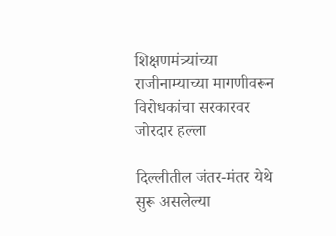शिक्षणमंत्र्यांच्या राजीनाम्याच्या मागणीवरून विरोधकांचा सरकारवर जोरदार हल्ला

दिल्लीतील जंतर-मंतर येथे सुरू असलेल्या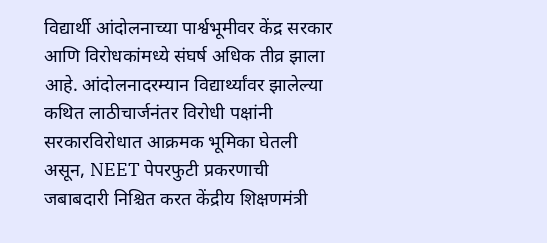विद्यार्थी आंदोलनाच्या पार्श्वभूमीवर केंद्र सरकार आणि विरोधकांमध्ये संघर्ष अधिक तीव्र झाला आहे. आंदोलनादरम्यान विद्यार्थ्यांवर झालेल्या कथित लाठीचार्जनंतर विरोधी पक्षांनी सरकारविरोधात आक्रमक भूमिका घेतली असून, NEET पेपरफुटी प्रकरणाची जबाबदारी निश्चित करत केंद्रीय शिक्षणमंत्री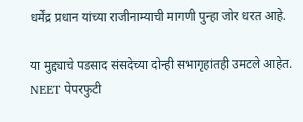धर्मेंद्र प्रधान यांच्या राजीनाम्याची मागणी पुन्हा जोर धरत आहे.

या मुद्द्याचे पडसाद संसदेच्या दोन्ही सभागृहांतही उमटले आहेत. NEET पेपरफुटी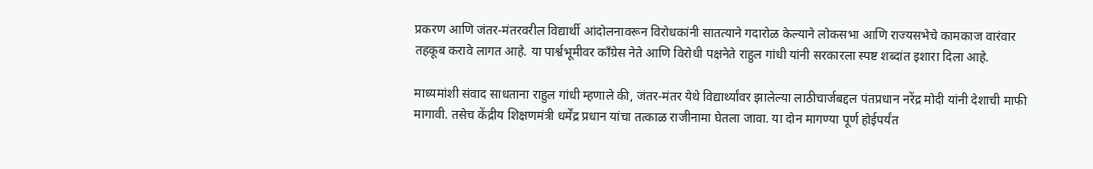प्रकरण आणि जंतर-मंतरवरील विद्यार्थी आंदोलनावरून विरोधकांनी सातत्याने गदारोळ केल्याने लोकसभा आणि राज्यसभेचे कामकाज वारंवार तहकूब करावे लागत आहे. या पार्श्वभूमीवर काँग्रेस नेते आणि विरोधी पक्षनेते राहुल गांधी यांनी सरकारला स्पष्ट शब्दांत इशारा दिला आहे.

माध्यमांशी संवाद साधताना राहुल गांधी म्हणाले की, जंतर-मंतर येथे विद्यार्थ्यांवर झालेल्या लाठीचार्जबद्दल पंतप्रधान नरेंद्र मोदी यांनी देशाची माफी मागावी. तसेच केंद्रीय शिक्षणमंत्री धर्मेंद्र प्रधान यांचा तत्काळ राजीनामा घेतला जावा. या दोन मागण्या पूर्ण होईपर्यंत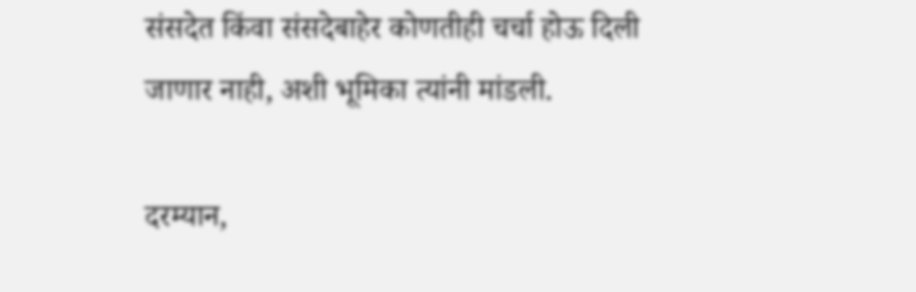संसदेत किंवा संसदेबाहेर कोणतीही चर्चा होऊ दिली जाणार नाही, अशी भूमिका त्यांनी मांडली.

दरम्यान,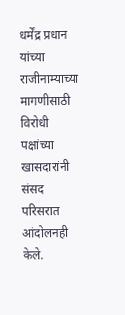धर्मेंद्र प्रधान यांच्या राजीनाम्याच्या मागणीसाठी विरोधी पक्षांच्या खासदारांनी संसद परिसरात आंदोलनही केले.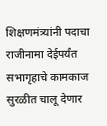शिक्षणमंत्र्यांनी पदाचा राजीनामा देईपर्यंत सभागृहाचे कामकाज सुरळीत चालू देणार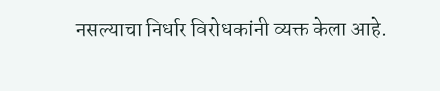नसल्याचा निर्धार विरोधकांनी व्यक्त केला आहे.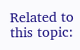Related to this topic: